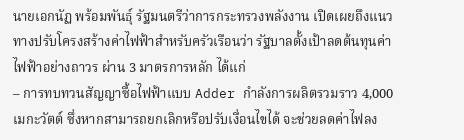นายเอกนัฏ พร้อมพันธุ์ รัฐมนตรีว่าการกระทรวงพลังงาน เปิดเผยถึงแนวทางปรับโครงสร้างค่าไฟฟ้าสำหรับครัวเรือนว่า รัฐบาลตั้งเป้าลดต้นทุนค่าไฟฟ้าอย่างถาวร ผ่าน 3 มาตรการหลัก ได้แก่
– การทบทวนสัญญาซื้อไฟฟ้าแบบ Adder กำลังการผลิตรวมราว 4,000 เมกะวัตต์ ซึ่งหากสามารถยกเลิกหรือปรับเงื่อนไขได้ จะช่วยลดค่าไฟลง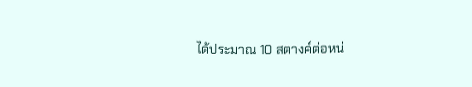ได้ประมาณ 10 สตางค์ต่อหน่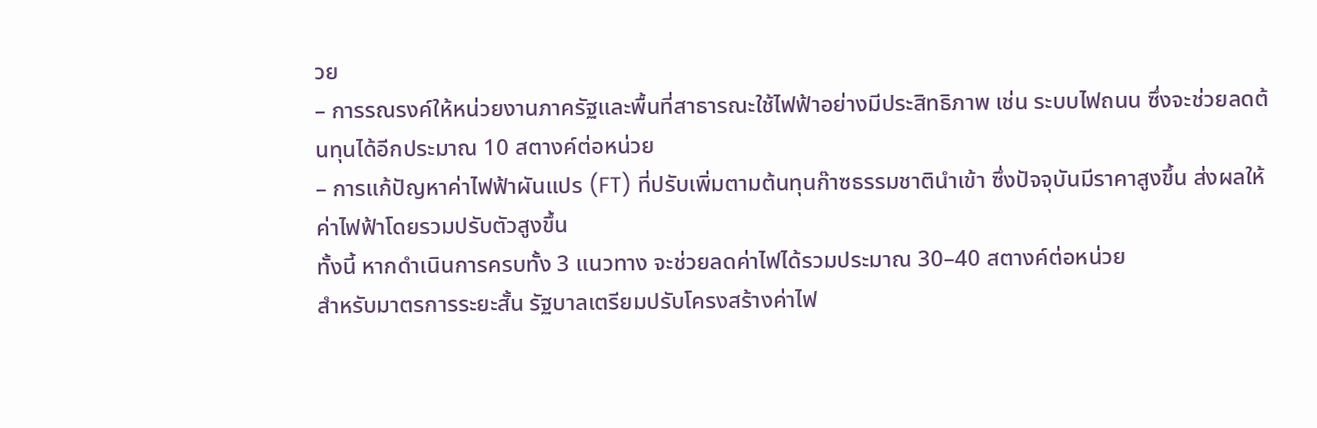วย
– การรณรงค์ให้หน่วยงานภาครัฐและพื้นที่สาธารณะใช้ไฟฟ้าอย่างมีประสิทธิภาพ เช่น ระบบไฟถนน ซึ่งจะช่วยลดต้นทุนได้อีกประมาณ 10 สตางค์ต่อหน่วย
– การแก้ปัญหาค่าไฟฟ้าผันแปร (FT) ที่ปรับเพิ่มตามต้นทุนก๊าซธรรมชาตินำเข้า ซึ่งปัจจุบันมีราคาสูงขึ้น ส่งผลให้ค่าไฟฟ้าโดยรวมปรับตัวสูงขึ้น
ทั้งนี้ หากดำเนินการครบทั้ง 3 แนวทาง จะช่วยลดค่าไฟได้รวมประมาณ 30–40 สตางค์ต่อหน่วย
สำหรับมาตรการระยะสั้น รัฐบาลเตรียมปรับโครงสร้างค่าไฟ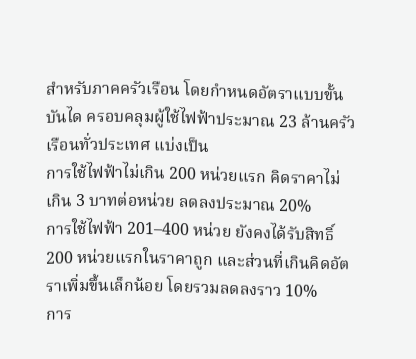สำหรับภาคครัวเรือน โดยกำหนดอัตราแบบขั้นบันได ครอบคลุมผู้ใช้ไฟฟ้าประมาณ 23 ล้านครัวเรือนทั่วประเทศ แบ่งเป็น
การใช้ไฟฟ้าไม่เกิน 200 หน่วยแรก คิดราคาไม่เกิน 3 บาทต่อหน่วย ลดลงประมาณ 20%
การใช้ไฟฟ้า 201–400 หน่วย ยังคงได้รับสิทธิ์ 200 หน่วยแรกในราคาถูก และส่วนที่เกินคิดอัตราเพิ่มขึ้นเล็กน้อย โดยรวมลดลงราว 10%
การ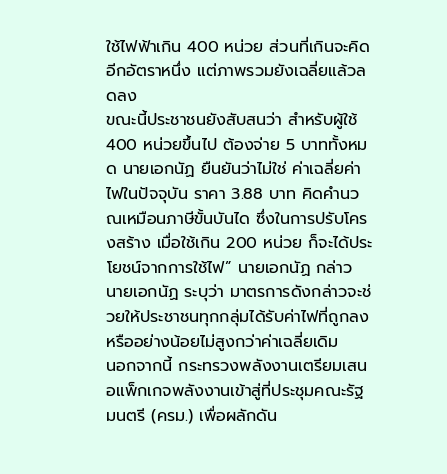ใช้ไฟฟ้าเกิน 400 หน่วย ส่วนที่เกินจะคิดอีกอัตราหนึ่ง แต่ภาพรวมยังเฉลี่ยแล้วลดลง
ขณะนี้ประชาชนยังสับสนว่า สำหรับผู้ใช้ 400 หน่วยขึ้นไป ต้องจ่าย 5 บาททั้งหมด นายเอกนัฏ ยืนยันว่าไม่ใช่ ค่าเฉลี่ยค่าไฟในปัจจุบัน ราคา 3.88 บาท คิดคำนวณเหมือนภาษีขั้นบันได ซึ่งในการปรับโครงสร้าง เมื่อใช้เกิน 200 หน่วย ก็จะได้ประโยชน์จากการใช้ไฟ” นายเอกนัฏ กล่าว
นายเอกนัฏ ระบุว่า มาตรการดังกล่าวจะช่วยให้ประชาชนทุกกลุ่มได้รับค่าไฟที่ถูกลง หรืออย่างน้อยไม่สูงกว่าค่าเฉลี่ยเดิม
นอกจากนี้ กระทรวงพลังงานเตรียมเสนอแพ็กเกจพลังงานเข้าสู่ที่ประชุมคณะรัฐมนตรี (ครม.) เพื่อผลักดัน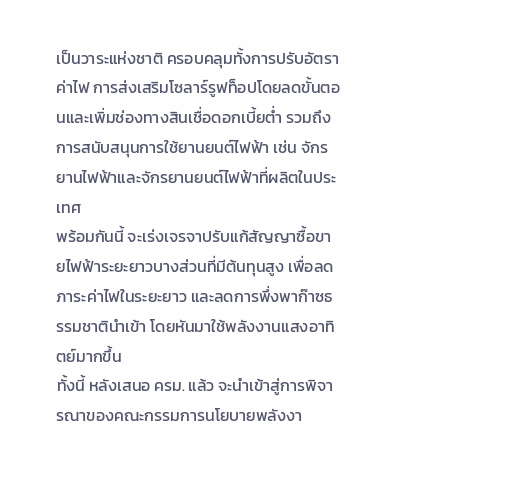เป็นวาระแห่งชาติ ครอบคลุมทั้งการปรับอัตราค่าไฟ การส่งเสริมโซลาร์รูฟท็อปโดยลดขั้นตอนและเพิ่มช่องทางสินเชื่อดอกเบี้ยต่ำ รวมถึงการสนับสนุนการใช้ยานยนต์ไฟฟ้า เช่น จักรยานไฟฟ้าและจักรยานยนต์ไฟฟ้าที่ผลิตในประเทศ
พร้อมกันนี้ จะเร่งเจรจาปรับแก้สัญญาซื้อขายไฟฟ้าระยะยาวบางส่วนที่มีต้นทุนสูง เพื่อลดภาระค่าไฟในระยะยาว และลดการพึ่งพาก๊าซธรรมชาตินำเข้า โดยหันมาใช้พลังงานแสงอาทิตย์มากขึ้น
ทั้งนี้ หลังเสนอ ครม. แล้ว จะนำเข้าสู่การพิจารณาของคณะกรรมการนโยบายพลังงา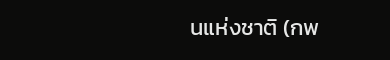นแห่งชาติ (กพ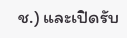ช.) และเปิดรับ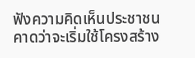ฟังความคิดเห็นประชาชน คาดว่าจะเริ่มใช้โครงสร้าง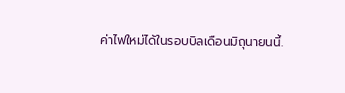ค่าไฟใหม่ได้ในรอบบิลเดือนมิถุนายนนี้.